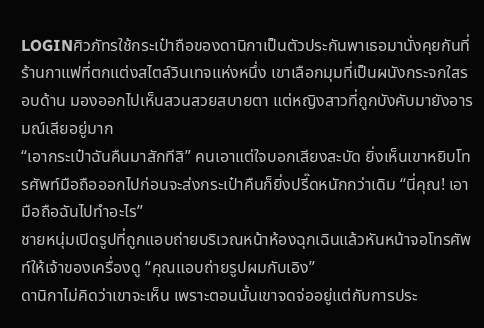LOGINศิวภัทรใช้กระเป๋าถือของดานิกาเป็นตัวประกันพาเธอมานั่งคุยกันที่ร้านกาแฟที่ตกแต่งสไตล์วินเทจแห่งหนึ่ง เขาเลือกมุมที่เป็นผนังกระจกใสรอบด้าน มองออกไปเห็นสวนสวยสบายตา แต่หญิงสาวที่ถูกบังคับมายังอารมณ์เสียอยู่มาก
“เอากระเป๋าฉันคืนมาสักทีสิ” คนเอาแต่ใจบอกเสียงสะบัด ยิ่งเห็นเขาหยิบโทรศัพท์มือถือออกไปก่อนจะส่งกระเป๋าคืนก็ยิ่งปรี๊ดหนักกว่าเดิม “นี่คุณ! เอามือถือฉันไปทำอะไร”
ชายหนุ่มเปิดรูปที่ถูกแอบถ่ายบริเวณหน้าห้องฉุกเฉินแล้วหันหน้าจอโทรศัพท์ให้เจ้าของเครื่องดู “คุณแอบถ่ายรูปผมกับเอิง”
ดานิกาไม่คิดว่าเขาจะเห็น เพราะตอนนั้นเขาจดจ่ออยู่แต่กับการประ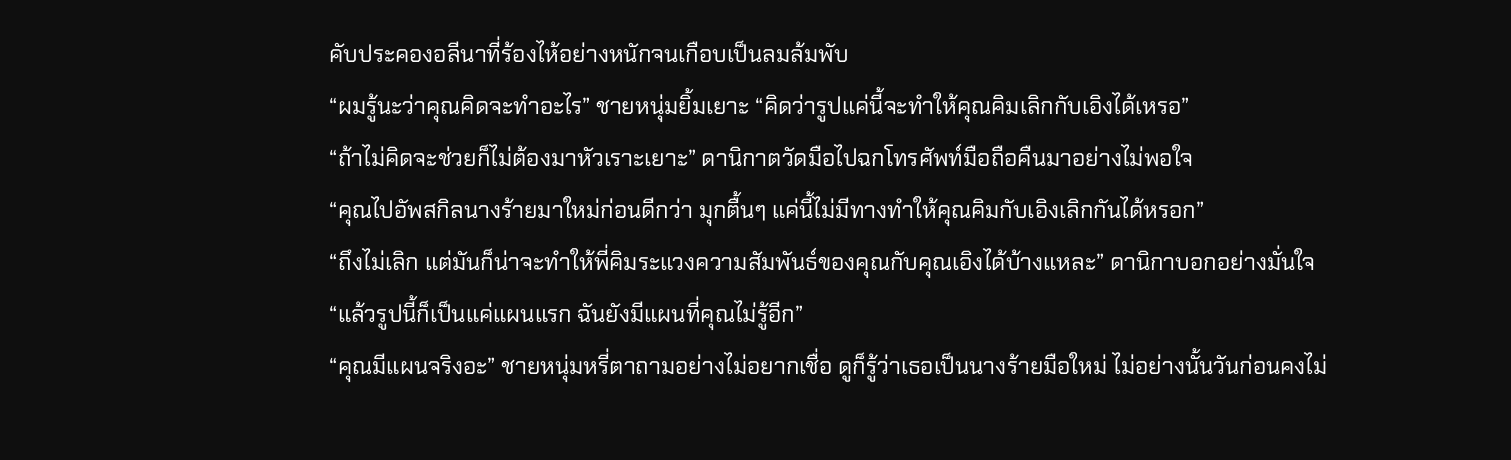คับประคองอลีนาที่ร้องไห้อย่างหนักจนเกือบเป็นลมล้มพับ
“ผมรู้นะว่าคุณคิดจะทำอะไร” ชายหนุ่มยิ้มเยาะ “คิดว่ารูปแค่นี้จะทำให้คุณคิมเลิกกับเอิงได้เหรอ”
“ถ้าไม่คิดจะช่วยก็ไม่ต้องมาหัวเราะเยาะ” ดานิกาตวัดมือไปฉกโทรศัพท์มือถือคืนมาอย่างไม่พอใจ
“คุณไปอัพสกิลนางร้ายมาใหม่ก่อนดีกว่า มุกตื้นๆ แค่นี้ไม่มีทางทำให้คุณคิมกับเอิงเลิกกันได้หรอก”
“ถึงไม่เลิก แต่มันก็น่าจะทำให้พี่คิมระแวงความสัมพันธ์ของคุณกับคุณเอิงได้บ้างแหละ” ดานิกาบอกอย่างมั่นใจ “แล้วรูปนี้ก็เป็นแค่แผนแรก ฉันยังมีแผนที่คุณไม่รู้อีก”
“คุณมีแผนจริงอะ” ชายหนุ่มหรี่ตาถามอย่างไม่อยากเชื่อ ดูก็รู้ว่าเธอเป็นนางร้ายมือใหม่ ไม่อย่างนั้นวันก่อนคงไม่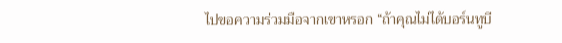ไปขอความร่วมมือจากเขาหรอก “ถ้าคุณไม่ได้บอร์นทูบี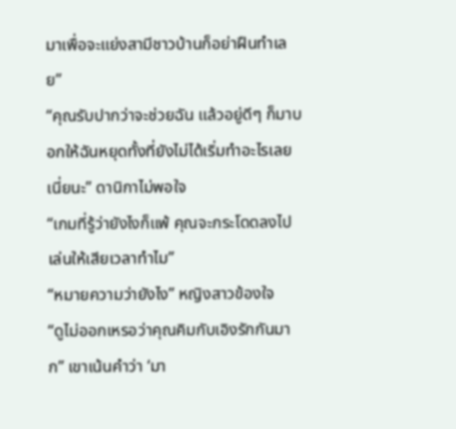มาเพื่อจะแย่งสามีชาวบ้านก็อย่าฝืนทำเลย”
“คุณรับปากว่าจะช่วยฉัน แล้วอยู่ดีๆ ก็มาบอกให้ฉันหยุดทั้งที่ยังไม่ได้เริ่มทำอะไรเลยเนี่ยนะ” ดานิกาไม่พอใจ
“เกมที่รู้ว่ายังไงก็แพ้ คุณจะกระโดดลงไปเล่นให้เสียเวลาทำไม”
“หมายความว่ายังไง” หญิงสาวข้องใจ
“ดูไม่ออกเหรอว่าคุณคิมกับเอิงรักกันมาก” เขาเน้นคำว่า ‘มา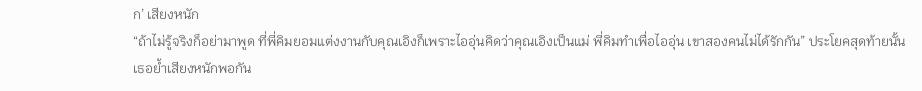ก’ เสียงหนัก
“ถ้าไม่รู้จริงก็อย่ามาพูด ที่พี่คิมยอมแต่งงานกับคุณเอิงก็เพราะไออุ่นคิดว่าคุณเอิงเป็นแม่ พี่คิมทำเพื่อไออุ่น เขาสองคนไม่ได้รักกัน” ประโยคสุดท้ายนั้นเธอย้ำเสียงหนักพอกัน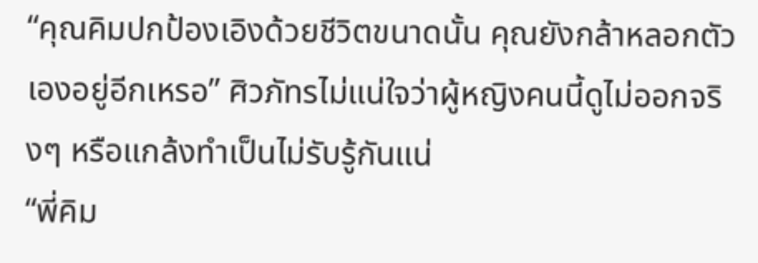“คุณคิมปกป้องเอิงด้วยชีวิตขนาดนั้น คุณยังกล้าหลอกตัวเองอยู่อีกเหรอ” ศิวภัทรไม่แน่ใจว่าผู้หญิงคนนี้ดูไม่ออกจริงๆ หรือแกล้งทำเป็นไม่รับรู้กันแน่
“พี่คิม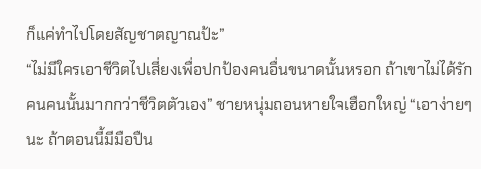ก็แค่ทำไปโดยสัญชาตญาณป้ะ”
“ไม่มีใครเอาชีวิตไปเสี่ยงเพื่อปกป้องคนอื่นขนาดนั้นหรอก ถ้าเขาไม่ได้รักคนคนนั้นมากกว่าชีวิตตัวเอง” ชายหนุ่มถอนหายใจเฮือกใหญ่ “เอาง่ายๆ นะ ถ้าตอนนี้มีมือปืน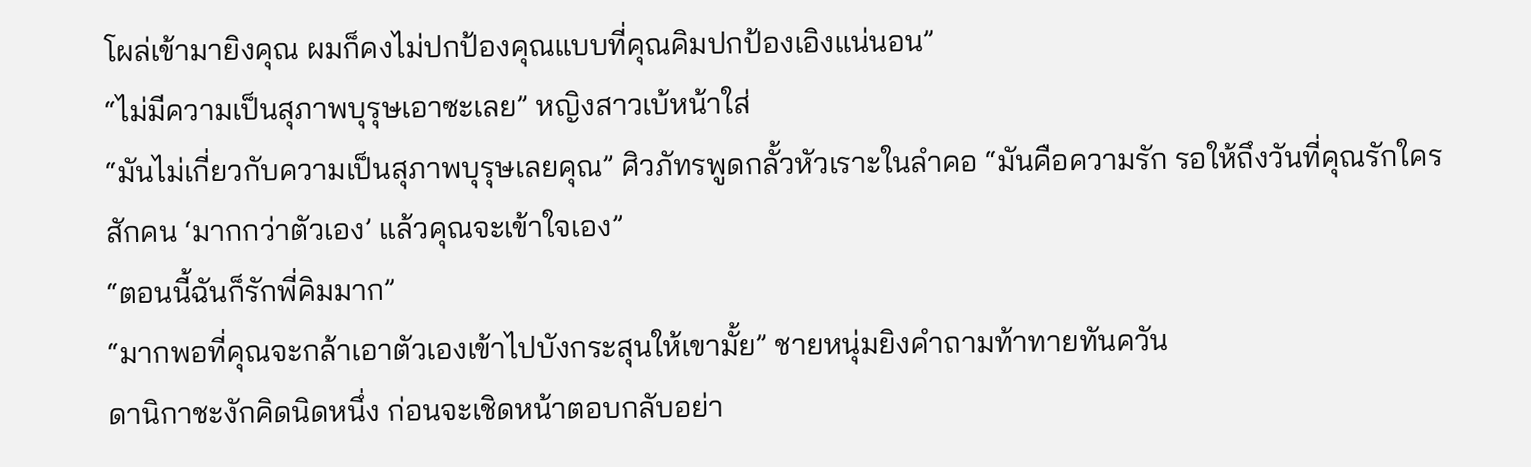โผล่เข้ามายิงคุณ ผมก็คงไม่ปกป้องคุณแบบที่คุณคิมปกป้องเอิงแน่นอน”
“ไม่มีความเป็นสุภาพบุรุษเอาซะเลย” หญิงสาวเบ้หน้าใส่
“มันไม่เกี่ยวกับความเป็นสุภาพบุรุษเลยคุณ” ศิวภัทรพูดกลั้วหัวเราะในลำคอ “มันคือความรัก รอให้ถึงวันที่คุณรักใครสักคน ‘มากกว่าตัวเอง’ แล้วคุณจะเข้าใจเอง”
“ตอนนี้ฉันก็รักพี่คิมมาก”
“มากพอที่คุณจะกล้าเอาตัวเองเข้าไปบังกระสุนให้เขามั้ย” ชายหนุ่มยิงคำถามท้าทายทันควัน
ดานิกาชะงักคิดนิดหนึ่ง ก่อนจะเชิดหน้าตอบกลับอย่า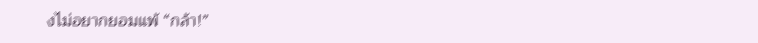งไม่อยากยอมแพ้ “กล้า!”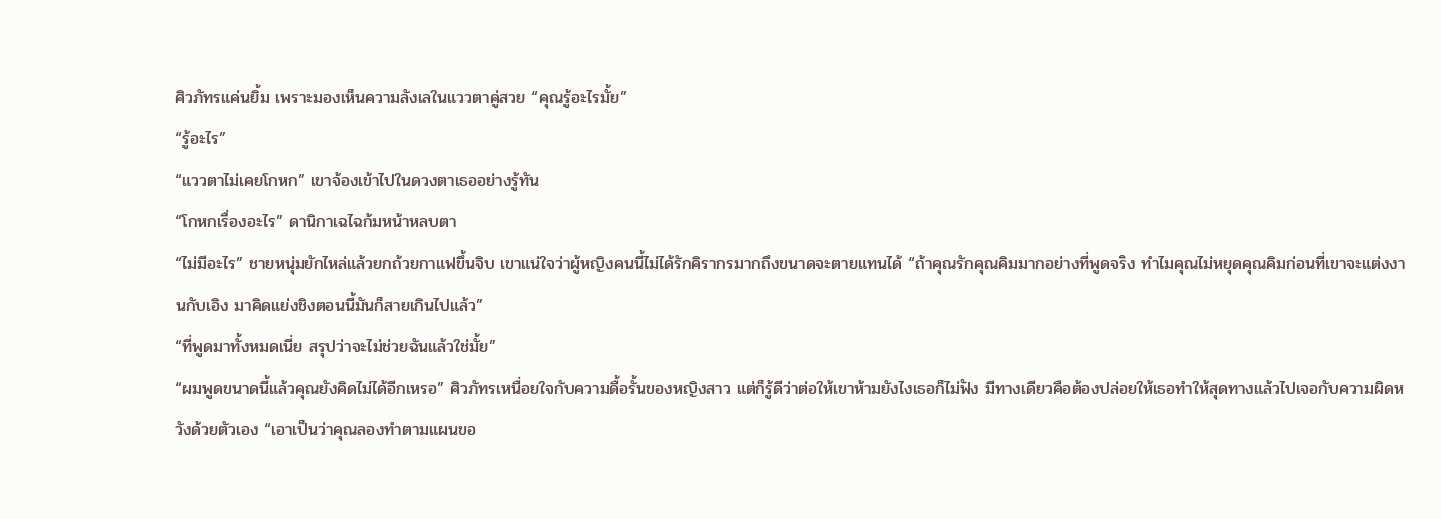ศิวภัทรแค่นยิ้ม เพราะมองเห็นความลังเลในแววตาคู่สวย “คุณรู้อะไรมั้ย”
“รู้อะไร”
“แววตาไม่เคยโกหก” เขาจ้องเข้าไปในดวงตาเธออย่างรู้ทัน
“โกหกเรื่องอะไร” ดานิกาเฉไฉก้มหน้าหลบตา
“ไม่มีอะไร” ชายหนุ่มยักไหล่แล้วยกถ้วยกาแฟขึ้นจิบ เขาแน่ใจว่าผู้หญิงคนนี้ไม่ได้รักคิรากรมากถึงขนาดจะตายแทนได้ “ถ้าคุณรักคุณคิมมากอย่างที่พูดจริง ทำไมคุณไม่หยุดคุณคิมก่อนที่เขาจะแต่งงานกับเอิง มาคิดแย่งชิงตอนนี้มันก็สายเกินไปแล้ว”
“ที่พูดมาทั้งหมดเนี่ย สรุปว่าจะไม่ช่วยฉันแล้วใช่มั้ย”
“ผมพูดขนาดนี้แล้วคุณยังคิดไม่ได้อีกเหรอ” ศิวภัทรเหนื่อยใจกับความดื้อรั้นของหญิงสาว แต่ก็รู้ดีว่าต่อให้เขาห้ามยังไงเธอก็ไม่ฟัง มีทางเดียวคือต้องปล่อยให้เธอทำให้สุดทางแล้วไปเจอกับความผิดหวังด้วยตัวเอง “เอาเป็นว่าคุณลองทำตามแผนขอ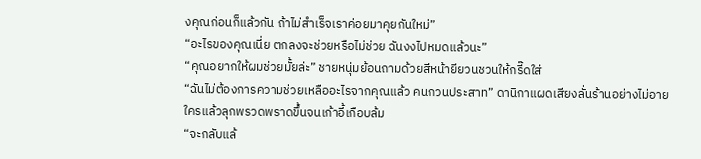งคุณก่อนก็แล้วกัน ถ้าไม่สำเร็จเราค่อยมาคุยกันใหม่”
“อะไรของคุณเนี่ย ตกลงจะช่วยหรือไม่ช่วย ฉันงงไปหมดแล้วนะ”
“คุณอยากให้ผมช่วยมั้ยล่ะ” ชายหนุ่มย้อนถามด้วยสีหน้ายียวนชวนให้กรี๊ดใส่
“ฉันไม่ต้องการความช่วยเหลืออะไรจากคุณแล้ว คนกวนประสาท” ดานิกาแผดเสียงลั่นร้านอย่างไม่อายใครแล้วลุกพรวดพราดขึ้นจนเก้าอี้เกือบล้ม
“จะกลับแล้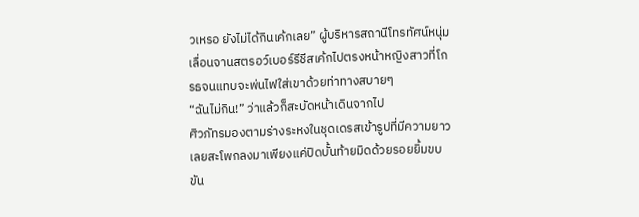วเหรอ ยังไม่ได้กินเค้กเลย” ผู้บริหารสถานีโทรทัศน์หนุ่มเลื่อนจานสตรอว์เบอร์รีชีสเค้กไปตรงหน้าหญิงสาวที่โกรธจนแทบจะพ่นไฟใส่เขาด้วยท่าทางสบายๆ
“ฉันไม่กิน!” ว่าแล้วก็สะบัดหน้าเดินจากไป
ศิวภัทรมองตามร่างระหงในชุดเดรสเข้ารูปที่มีความยาวเลยสะโพกลงมาเพียงแค่ปิดบั้นท้ายมิดด้วยรอยยิ้มขบขัน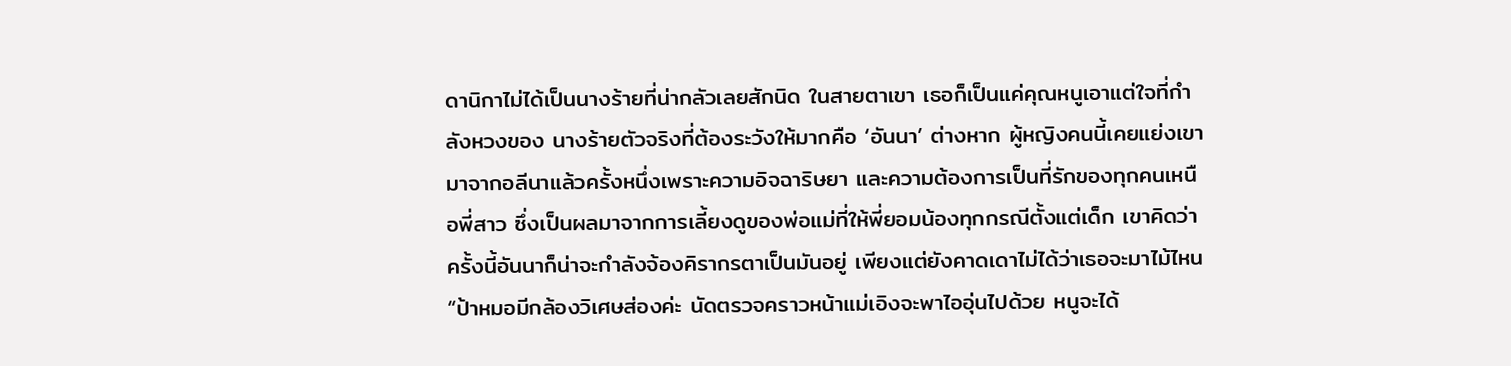ดานิกาไม่ได้เป็นนางร้ายที่น่ากลัวเลยสักนิด ในสายตาเขา เธอก็เป็นแค่คุณหนูเอาแต่ใจที่กำลังหวงของ นางร้ายตัวจริงที่ต้องระวังให้มากคือ ‘อันนา’ ต่างหาก ผู้หญิงคนนี้เคยแย่งเขามาจากอลีนาแล้วครั้งหนึ่งเพราะความอิจฉาริษยา และความต้องการเป็นที่รักของทุกคนเหนือพี่สาว ซึ่งเป็นผลมาจากการเลี้ยงดูของพ่อแม่ที่ให้พี่ยอมน้องทุกกรณีตั้งแต่เด็ก เขาคิดว่าครั้งนี้อันนาก็น่าจะกำลังจ้องคิรากรตาเป็นมันอยู่ เพียงแต่ยังคาดเดาไม่ได้ว่าเธอจะมาไม้ไหน
“ป้าหมอมีกล้องวิเศษส่องค่ะ นัดตรวจคราวหน้าแม่เอิงจะพาไออุ่นไปด้วย หนูจะได้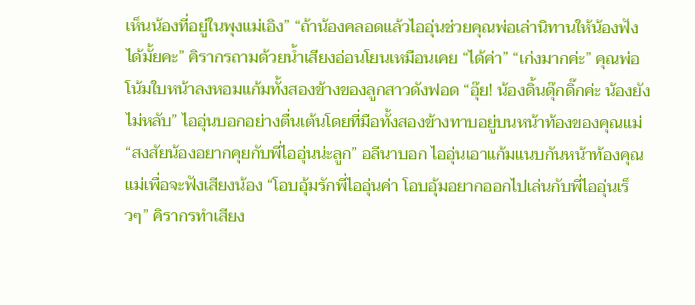เห็นน้องที่อยู่ในพุงแม่เอิง” “ถ้าน้องคลอดแล้วไออุ่นช่วยคุณพ่อเล่านิทานให้น้องฟังได้มั้ยคะ” คิรากรถามด้วยน้ำเสียงอ่อนโยนเหมือนเคย “ได้ค่า” “เก่งมากค่ะ” คุณพ่อโน้มใบหน้าลงหอมแก้มทั้งสองข้างของลูกสาวดังฟอด “อุ๊ย! น้องดิ้นดุ๊กดิ๊กค่ะ น้องยังไม่หลับ” ไออุ่นบอกอย่างตื่นเต้นโดยที่มือทั้งสองข้างทาบอยู่บนหน้าท้องของคุณแม่ “สงสัยน้องอยากคุยกับพี่ไออุ่นน่ะลูก” อลีนาบอก ไออุ่นเอาแก้มแนบกันหน้าท้องคุณแม่เพื่อจะฟังเสียงน้อง “โอบอุ้มรักพี่ไออุ่นค่า โอบอุ้มอยากออกไปเล่นกับพี่ไออุ่นเร็วๆ” คิรากรทำเสียง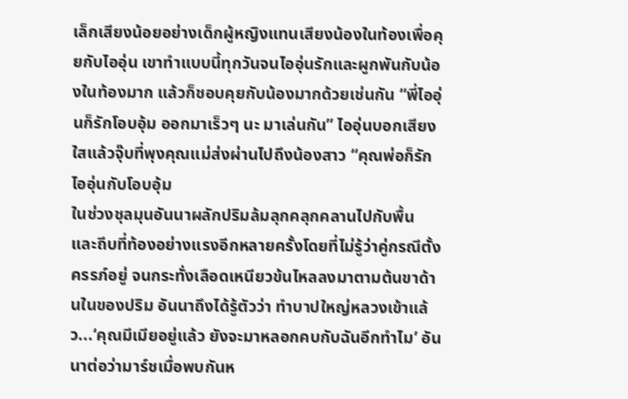เล็กเสียงน้อยอย่างเด็กผู้หญิงแทนเสียงน้องในท้องเพื่อคุยกับไออุ่น เขาทำแบบนี้ทุกวันจนไออุ่นรักและผูกพันกับน้องในท้องมาก แล้วก็ชอบคุยกับน้องมากด้วยเช่นกัน “พี่ไออุ่นก็รักโอบอุ้ม ออกมาเร็วๆ นะ มาเล่นกัน” ไออุ่นบอกเสียงใสแล้วจุ๊บที่พุงคุณแม่ส่งผ่านไปถึงน้องสาว “คุณพ่อก็รักไออุ่นกับโอบอุ้ม
ในช่วงชุลมุนอันนาผลักปริมล้มลุกคลุกคลานไปกับพื้น และถีบที่ท้องอย่างแรงอีกหลายครั้งโดยที่ไม่รู้ว่าคู่กรณีตั้งครรภ์อยู่ จนกระทั่งเลือดเหนียวข้นไหลลงมาตามต้นขาด้านในของปริม อันนาถึงได้รู้ตัวว่า ทำบาปใหญ่หลวงเข้าแล้ว...‘คุณมีเมียอยู่แล้ว ยังจะมาหลอกคบกับฉันอีกทำไม’ อันนาต่อว่ามาร์ชเมื่อพบกันห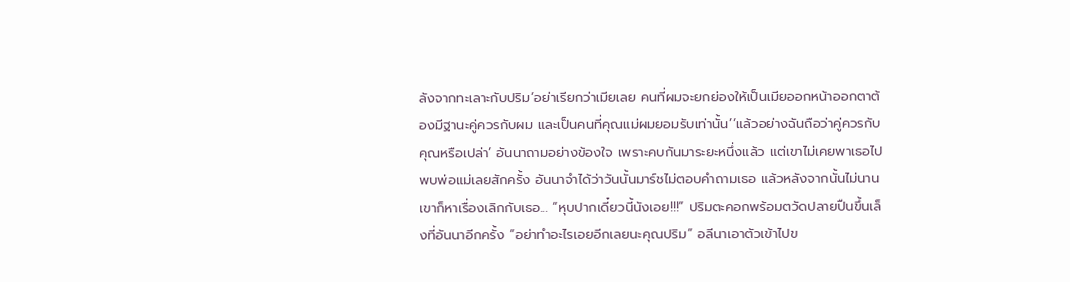ลังจากทะเลาะกับปริม‘อย่าเรียกว่าเมียเลย คนที่ผมจะยกย่องให้เป็นเมียออกหน้าออกตาต้องมีฐานะคู่ควรกับผม และเป็นคนที่คุณแม่ผมยอมรับเท่านั้น’‘แล้วอย่างฉันถือว่าคู่ควรกับคุณหรือเปล่า’ อันนาถามอย่างข้องใจ เพราะคบกันมาระยะหนึ่งแล้ว แต่เขาไม่เคยพาเธอไปพบพ่อแม่เลยสักครั้ง อันนาจำได้ว่าวันนั้นมาร์ชไม่ตอบคำถามเธอ แล้วหลังจากนั้นไม่นาน เขาก็หาเรื่องเลิกกับเธอ... “หุบปากเดี๋ยวนี้นังเอย!!!” ปริมตะคอกพร้อมตวัดปลายปืนขึ้นเล็งที่อันนาอีกครั้ง “อย่าทำอะไรเอยอีกเลยนะคุณปริม” อลีนาเอาตัวเข้าไปข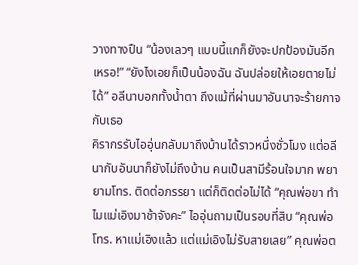วางทางปืน “น้องเลวๆ แบบนี้แกก็ยังจะปกป้องมันอีกเหรอ!” “ยังไงเอยก็เป็นน้องฉัน ฉันปล่อยให้เอยตายไม่ได้” อลีนาบอกทั้งน้ำตา ถึงแม้ที่ผ่านมาอันนาจะร้ายกาจกับเธอ
คิรากรรับไออุ่นกลับมาถึงบ้านได้ราวหนึ่งชั่วโมง แต่อลีนากับอันนาก็ยังไม่ถึงบ้าน คนเป็นสามีร้อนใจมาก พยายามโทร. ติดต่อภรรยา แต่ก็ติดต่อไม่ได้ “คุณพ่อขา ทำไมแม่เอิงมาช้าจังคะ” ไออุ่นถามเป็นรอบที่สิบ “คุณพ่อโทร. หาแม่เอิงแล้ว แต่แม่เอิงไม่รับสายเลย” คุณพ่อต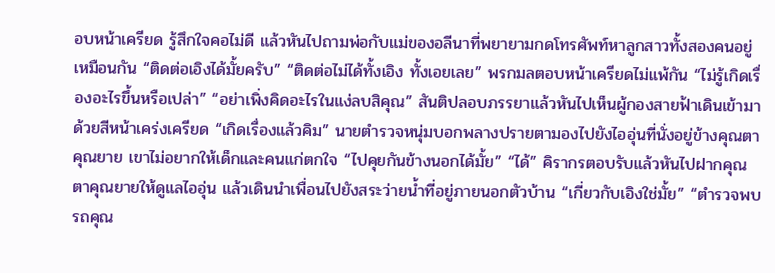อบหน้าเครียด รู้สึกใจคอไม่ดี แล้วหันไปถามพ่อกับแม่ของอลีนาที่พยายามกดโทรศัพท์หาลูกสาวทั้งสองคนอยู่เหมือนกัน “ติดต่อเอิงได้มั้ยครับ” “ติดต่อไม่ได้ทั้งเอิง ทั้งเอยเลย” พรกมลตอบหน้าเครียดไม่แพ้กัน “ไม่รู้เกิดเรื่องอะไรขึ้นหรือเปล่า” “อย่าเพิ่งคิดอะไรในแง่ลบสิคุณ” สันติปลอบภรรยาแล้วหันไปเห็นผู้กองสายฟ้าเดินเข้ามาด้วยสีหน้าเคร่งเครียด “เกิดเรื่องแล้วคิม” นายตำรวจหนุ่มบอกพลางปรายตามองไปยังไออุ่นที่นั่งอยู่ข้างคุณตาคุณยาย เขาไม่อยากให้เด็กและคนแก่ตกใจ “ไปคุยกันข้างนอกได้มั้ย” “ได้” คิรากรตอบรับแล้วหันไปฝากคุณตาคุณยายให้ดูแลไออุ่น แล้วเดินนำเพื่อนไปยังสระว่ายน้ำที่อยู่ภายนอกตัวบ้าน “เกี่ยวกับเอิงใช่มั้ย” “ตำรวจพบรถคุณ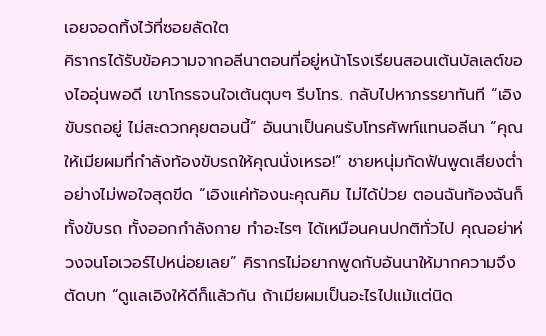เอยจอดทิ้งไว้ที่ซอยลัดใต
คิรากรได้รับข้อความจากอลีนาตอนที่อยู่หน้าโรงเรียนสอนเต้นบัลเลต์ของไออุ่นพอดี เขาโกรธจนใจเต้นตุบๆ รีบโทร. กลับไปหาภรรยาทันที “เอิงขับรถอยู่ ไม่สะดวกคุยตอนนี้” อันนาเป็นคนรับโทรศัพท์แทนอลีนา “คุณให้เมียผมที่กำลังท้องขับรถให้คุณนั่งเหรอ!” ชายหนุ่มกัดฟันพูดเสียงต่ำอย่างไม่พอใจสุดขีด “เอิงแค่ท้องนะคุณคิม ไม่ได้ป่วย ตอนฉันท้องฉันก็ทั้งขับรถ ทั้งออกกำลังกาย ทำอะไรๆ ได้เหมือนคนปกติทั่วไป คุณอย่าห่วงจนโอเวอร์ไปหน่อยเลย” คิรากรไม่อยากพูดกับอันนาให้มากความจึงตัดบท “ดูแลเอิงให้ดีก็แล้วกัน ถ้าเมียผมเป็นอะไรไปแม้แต่นิด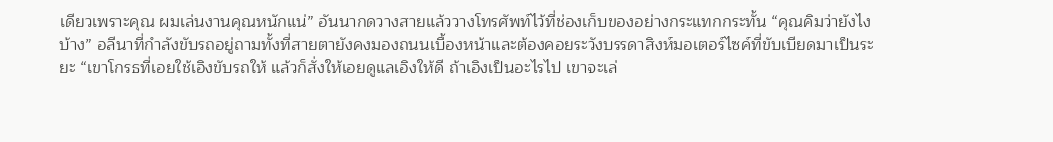เดียวเพราะคุณ ผมเล่นงานคุณหนักแน่” อันนากดวางสายแล้ววางโทรศัพท์ไว้ที่ช่องเก็บของอย่างกระแทกกระทั้น “คุณคิมว่ายังไงบ้าง” อลีนาที่กำลังขับรถอยู่ถามทั้งที่สายตายังคงมองถนนเบื้องหน้าและต้องคอยระวังบรรดาสิงห์มอเตอร์ไซค์ที่ขับเบียดมาเป็นระยะ “เขาโกรธที่เอยใช้เอิงขับรถให้ แล้วก็สั่งให้เอยดูแลเอิงให้ดี ถ้าเอิงเป็นอะไรไป เขาจะเล่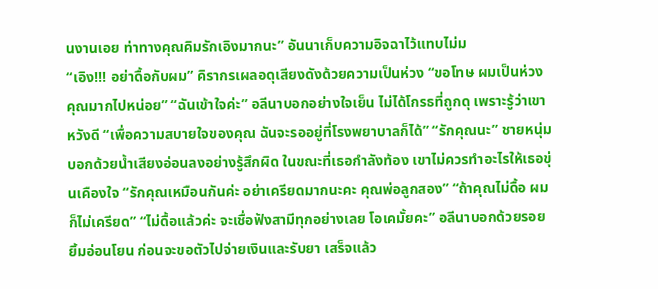นงานเอย ท่าทางคุณคิมรักเอิงมากนะ” อันนาเก็บความอิจฉาไว้แทบไม่ม
“เอิง!!! อย่าดื้อกับผม” คิรากรเผลอดุเสียงดังด้วยความเป็นห่วง “ขอโทษ ผมเป็นห่วงคุณมากไปหน่อย” “ฉันเข้าใจค่ะ” อลีนาบอกอย่างใจเย็น ไม่ได้โกรธที่ถูกดุ เพราะรู้ว่าเขาหวังดี “เพื่อความสบายใจของคุณ ฉันจะรออยู่ที่โรงพยาบาลก็ได้” “รักคุณนะ” ชายหนุ่มบอกด้วยน้ำเสียงอ่อนลงอย่างรู้สึกผิด ในขณะที่เธอกำลังท้อง เขาไม่ควรทำอะไรให้เธอขุ่นเคืองใจ “รักคุณเหมือนกันค่ะ อย่าเครียดมากนะคะ คุณพ่อลูกสอง” “ถ้าคุณไม่ดื้อ ผมก็ไม่เครียด” “ไม่ดื้อแล้วค่ะ จะเชื่อฟังสามีทุกอย่างเลย โอเคมั้ยคะ” อลีนาบอกด้วยรอยยิ้มอ่อนโยน ก่อนจะขอตัวไปจ่ายเงินและรับยา เสร็จแล้ว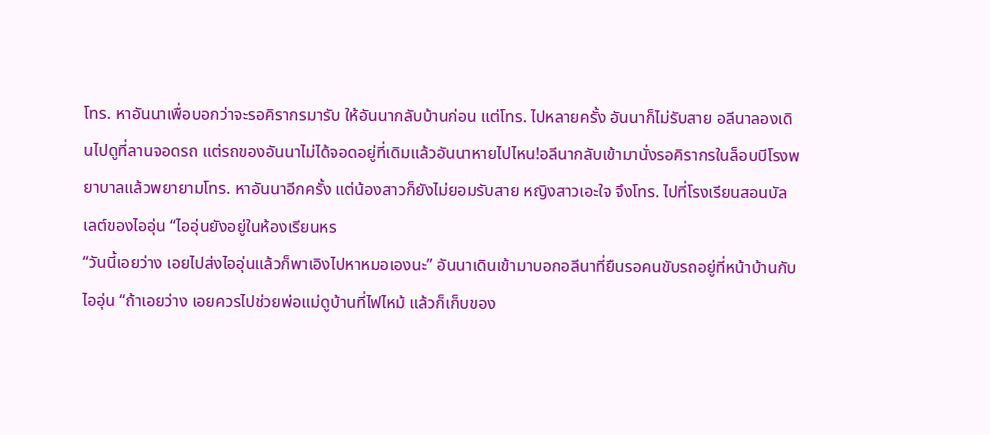โทร. หาอันนาเพื่อบอกว่าจะรอคิรากรมารับ ให้อันนากลับบ้านก่อน แต่โทร. ไปหลายครั้ง อันนาก็ไม่รับสาย อลีนาลองเดินไปดูที่ลานจอดรถ แต่รถของอันนาไม่ได้จอดอยู่ที่เดิมแล้วอันนาหายไปไหน!อลีนากลับเข้ามานั่งรอคิรากรในล็อบบีโรงพยาบาลแล้วพยายามโทร. หาอันนาอีกครั้ง แต่น้องสาวก็ยังไม่ยอมรับสาย หญิงสาวเอะใจ จึงโทร. ไปที่โรงเรียนสอนบัลเลต์ของไออุ่น “ไออุ่นยังอยู่ในห้องเรียนหร
“วันนี้เอยว่าง เอยไปส่งไออุ่นแล้วก็พาเอิงไปหาหมอเองนะ” อันนาเดินเข้ามาบอกอลีนาที่ยืนรอคนขับรถอยู่ที่หน้าบ้านกับไออุ่น “ถ้าเอยว่าง เอยควรไปช่วยพ่อแม่ดูบ้านที่ไฟไหม้ แล้วก็เก็บของ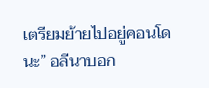เตรียมย้ายไปอยู่คอนโดนะ” อลีนาบอก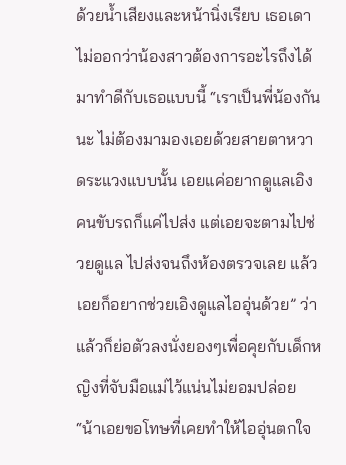ด้วยน้ำเสียงและหน้านิ่งเรียบ เธอเดาไม่ออกว่าน้องสาวต้องการอะไรถึงได้มาทำดีกับเธอแบบนี้ “เราเป็นพี่น้องกันนะ ไม่ต้องมามองเอยด้วยสายตาหวาดระแวงแบบนั้น เอยแค่อยากดูแลเอิง คนขับรถก็แค่ไปส่ง แต่เอยจะตามไปช่วยดูแล ไปส่งจนถึงห้องตรวจเลย แล้วเอยก็อยากช่วยเอิงดูแลไออุ่นด้วย” ว่าแล้วก็ย่อตัวลงนั่งยองๆเพื่อคุยกับเด็กหญิงที่จับมือแม่ไว้แน่นไม่ยอมปล่อย “น้าเอยขอโทษที่เคยทำให้ไออุ่นตกใจ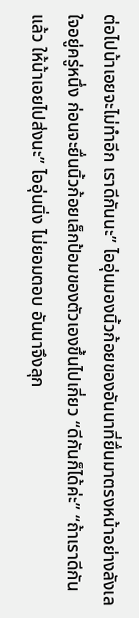ต่อไปน้าเอยจะไม่ทำอีก เราดีกันนะ” ไออุ่นมองนิ้วก้อยของอันนาที่ยื่นมาตรงหน้าอย่างลังเลใจอยู่ครู่หนึ่ง ก่อนจะยื่นนิ้วก้อยเล็กป้อมของตัวเองขึ้นไปเกี่ยว “ดีกันก็ได้ค่ะ” “ถ้าเราดีกันแล้ว ให้น้าเอยไปส่งนะ” ไออุ่นนิ่ง ไม่ยอมตอบ อันนาจึงลุก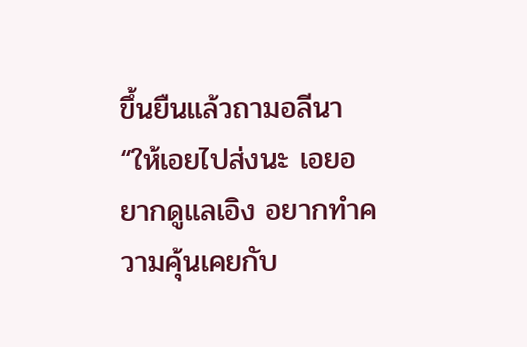ขึ้นยืนแล้วถามอลีนา “ให้เอยไปส่งนะ เอยอยากดูแลเอิง อยากทำความคุ้นเคยกับ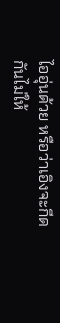ไออุ่นด้วย หรือว่าเอิงจะกีดกันไม่ให้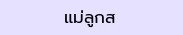แม่ลูกส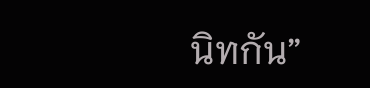นิทกัน”